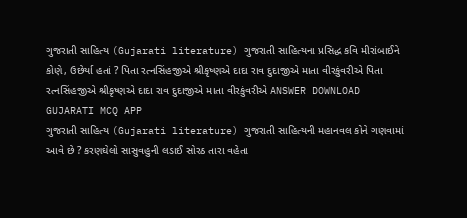ગુજરાતી સાહિત્ય (Gujarati literature) ગુજરાતી સાહિત્યના પ્રસિદ્ધ કવિ મીરાંબાઈને કોણે, ઉછેર્યા હતાં ? પિતા રત્નસિંહજીએ શ્રીકૃષ્ણએ દાદા રાવ દુદાજીએ માતા વીરકુંવરીએ પિતા રત્નસિંહજીએ શ્રીકૃષ્ણએ દાદા રાવ દુદાજીએ માતા વીરકુંવરીએ ANSWER DOWNLOAD GUJARATI MCQ APP
ગુજરાતી સાહિત્ય (Gujarati literature) ગુજરાતી સાહિત્યની મહાનવલ કોને ગણવામાં આવે છે ? કરણઘેલો સાસુવહુની લડાઈ સોરઠ તારા વહેતા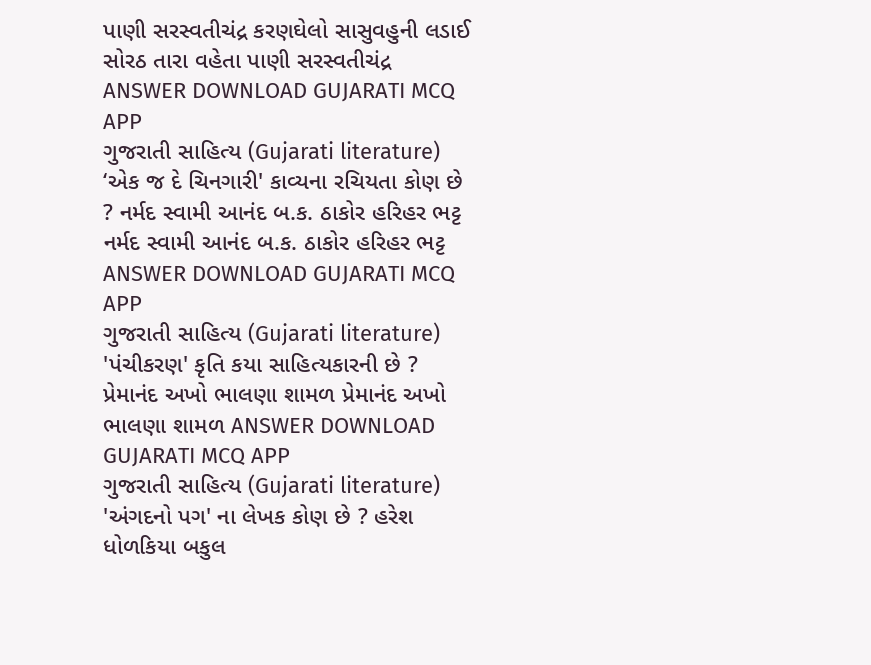પાણી સરસ્વતીચંદ્ર કરણઘેલો સાસુવહુની લડાઈ સોરઠ તારા વહેતા પાણી સરસ્વતીચંદ્ર ANSWER DOWNLOAD GUJARATI MCQ APP
ગુજરાતી સાહિત્ય (Gujarati literature) ‘એક જ દે ચિનગારી' કાવ્યના રચિયતા કોણ છે ? નર્મદ સ્વામી આનંદ બ.ક. ઠાકોર હરિહર ભટ્ટ નર્મદ સ્વામી આનંદ બ.ક. ઠાકોર હરિહર ભટ્ટ ANSWER DOWNLOAD GUJARATI MCQ APP
ગુજરાતી સાહિત્ય (Gujarati literature) 'પંચીકરણ' કૃતિ કયા સાહિત્યકારની છે ? પ્રેમાનંદ અખો ભાલણા શામળ પ્રેમાનંદ અખો ભાલણા શામળ ANSWER DOWNLOAD GUJARATI MCQ APP
ગુજરાતી સાહિત્ય (Gujarati literature) 'અંગદનો પગ' ના લેખક કોણ છે ? હરેશ ધોળકિયા બકુલ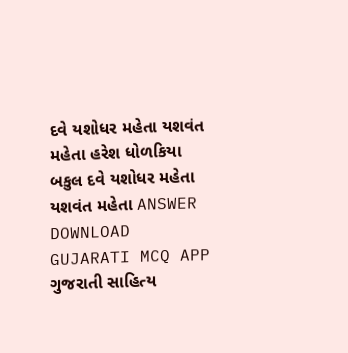દવે યશોધર મહેતા યશવંત મહેતા હરેશ ધોળકિયા બકુલ દવે યશોધર મહેતા યશવંત મહેતા ANSWER DOWNLOAD GUJARATI MCQ APP
ગુજરાતી સાહિત્ય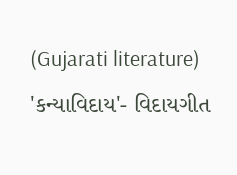(Gujarati literature) 'કન્યાવિદાય'- વિદાયગીત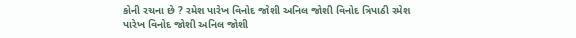કોની રચના છે ? રમેશ પારેખ વિનોદ જોશી અનિલ જોશી વિનોદ ત્રિપાઠી રમેશ પારેખ વિનોદ જોશી અનિલ જોશી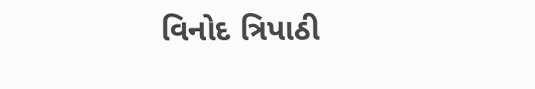વિનોદ ત્રિપાઠી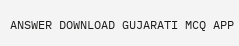ANSWER DOWNLOAD GUJARATI MCQ APP